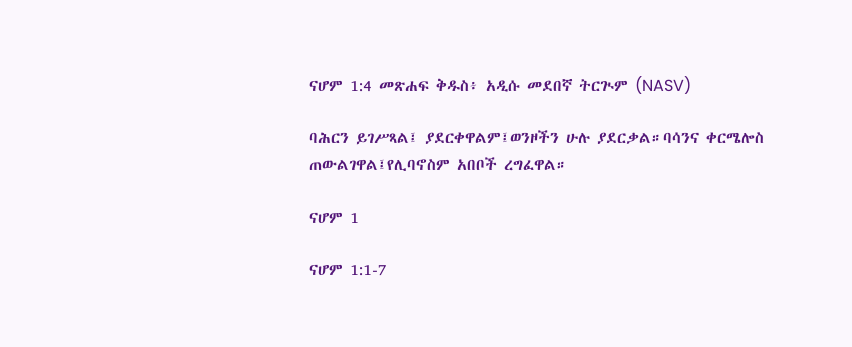ናሆም 1:4 መጽሐፍ ቅዱስ፥ አዲሱ መደበኛ ትርጒም (NASV)

ባሕርን ይገሥጻል፤ ያደርቀዋልም፤ወንዞችን ሁሉ ያደርቃል።ባሳንና ቀርሜሎስ ጠውልገዋል፤የሊባኖስም አበቦች ረግፈዋል።

ናሆም 1

ናሆም 1:1-7